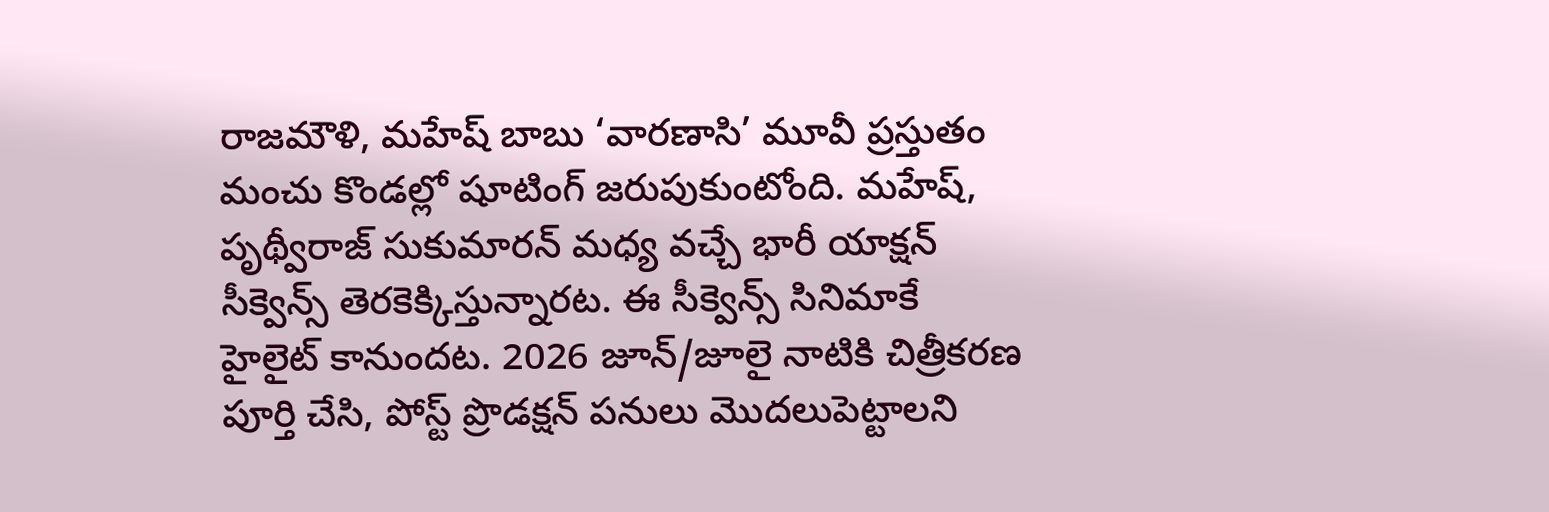రాజమౌళి, మహేష్ బాబు ‘వారణాసి’ మూవీ ప్రస్తుతం మంచు కొండల్లో షూటింగ్ జరుపుకుంటోంది. మహేష్, పృథ్వీరాజ్ సుకుమారన్ మధ్య వచ్చే భారీ యాక్షన్ సీక్వెన్స్ తెరకెక్కిస్తున్నారట. ఈ సీక్వెన్స్ సినిమాకే హైలైట్ కానుందట. 2026 జూన్/జూలై నాటికి చిత్రీకరణ పూర్తి చేసి, పోస్ట్ ప్రొడక్షన్ పనులు మొదలుపెట్టాలని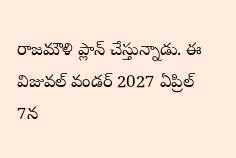రాజమౌళి ప్లాన్ చేస్తున్నాడు. ఈ విజువల్ వండర్ 2027 ఏప్రిల్ 7న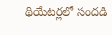థియేటర్లలో సందడి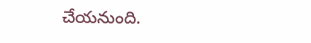చేయనుంది.